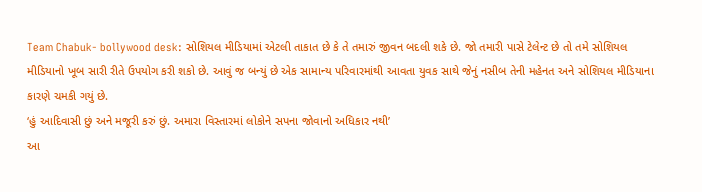Team Chabuk- bollywood desk: સોશિયલ મીડિયામાં એટલી તાકાત છે કે તે તમારું જીવન બદલી શકે છે. જો તમારી પાસે ટેલેન્ટ છે તો તમે સોશિયલ મીડિયાનો ખૂબ સારી રીતે ઉપયોગ કરી શકો છે. આવું જ બન્યું છે એક સામાન્ય પરિવારમાંથી આવતા યુવક સાથે જેનું નસીબ તેની મહેનત અને સોશિયલ મીડિયાના કારણે ચમકી ગયું છે.
‘હું આદિવાસી છું અને મજૂરી કરું છું. અમારા વિસ્તારમાં લોકોને સપના જોવાનો અધિકાર નથી’
આ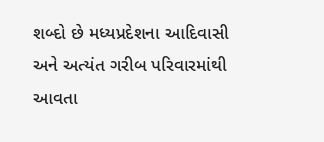શબ્દો છે મધ્યપ્રદેશના આદિવાસી અને અત્યંત ગરીબ પરિવારમાંથી આવતા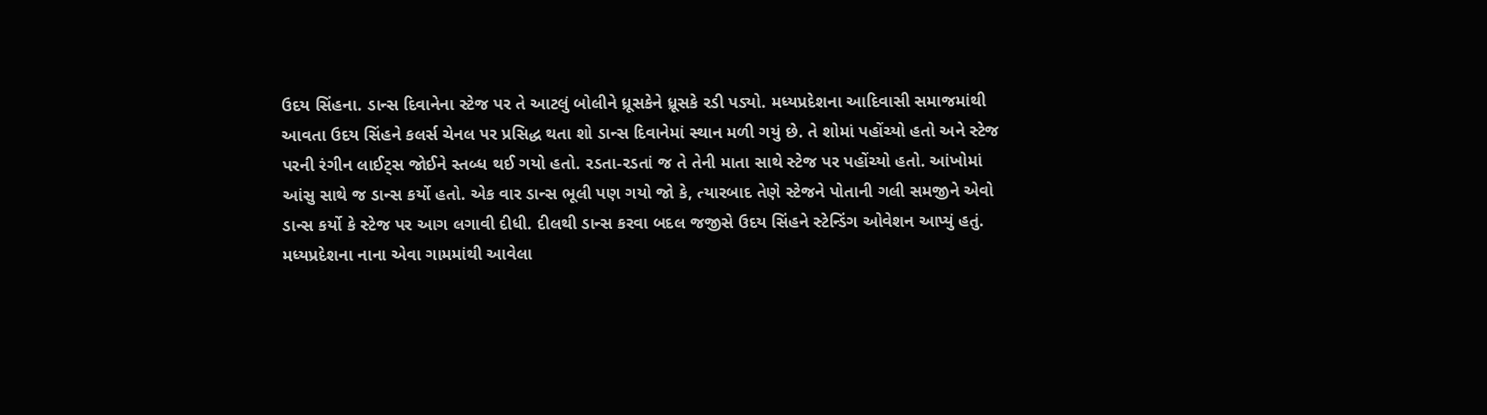ઉદય સિંહના. ડાન્સ દિવાનેના સ્ટેજ પર તે આટલું બોલીને ધ્રૂસકેને ધ્રૂસકે રડી પડ્યો. મધ્યપ્રદેશના આદિવાસી સમાજમાંથી આવતા ઉદય સિંહને કલર્સ ચેનલ પર પ્રસિદ્ધ થતા શો ડાન્સ દિવાનેમાં સ્થાન મળી ગયું છે. તે શોમાં પહોંચ્યો હતો અને સ્ટેજ પરની રંગીન લાઈટ્સ જોઈને સ્તબ્ધ થઈ ગયો હતો. રડતા-રડતાં જ તે તેની માતા સાથે સ્ટેજ પર પહોંચ્યો હતો. આંખોમાં આંસુ સાથે જ ડાન્સ કર્યો હતો. એક વાર ડાન્સ ભૂલી પણ ગયો જો કે, ત્યારબાદ તેણે સ્ટેજને પોતાની ગલી સમજીને એવો ડાન્સ કર્યો કે સ્ટેજ પર આગ લગાવી દીધી. દીલથી ડાન્સ કરવા બદલ જજીસે ઉદય સિંહને સ્ટેન્ડિંગ ઓવેશન આપ્યું હતું.
મધ્યપ્રદેશના નાના એવા ગામમાંથી આવેલા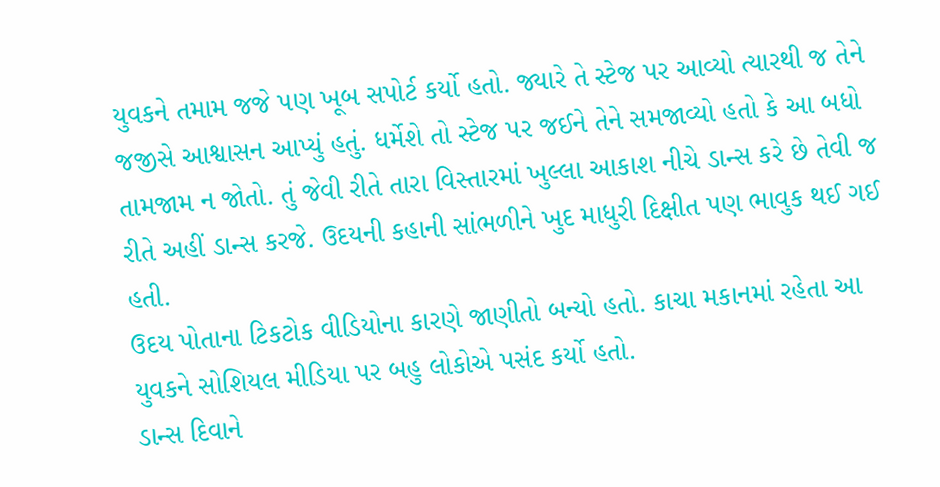યુવકને તમામ જજે પણ ખૂબ સપોર્ટ કર્યો હતો. જ્યારે તે સ્ટેજ પર આવ્યો ત્યારથી જ તેને જજીસે આશ્વાસન આપ્યું હતું. ધર્મેશે તો સ્ટેજ પર જઈને તેને સમજાવ્યો હતો કે આ બધો તામજામ ન જોતો. તું જેવી રીતે તારા વિસ્તારમાં ખુલ્લા આકાશ નીચે ડાન્સ કરે છે તેવી જ રીતે અહીં ડાન્સ કરજે. ઉદયની કહાની સાંભળીને ખુદ માધુરી દિક્ષીત પણ ભાવુક થઈ ગઈ હતી.
ઉદય પોતાના ટિકટોક વીડિયોના કારણે જાણીતો બન્યો હતો. કાચા મકાનમાં રહેતા આ યુવકને સોશિયલ મીડિયા પર બહુ લોકોએ પસંદ કર્યો હતો.
ડાન્સ દિવાને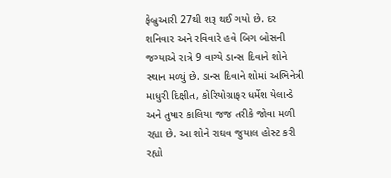ફેબ્રુઆરી 27થી શરૂ થઈ ગયો છે. દર શનિવાર અને રવિવારે હવે બિગ બોસની જગ્યાએ રાત્રે 9 વાગ્યે ડાન્સ દિવાને શોને સ્થાન મળ્યું છે. ડાન્સ દિવાને શોમાં અભિનેત્રી માધુરી દિક્ષીત, કોરિયોગ્રાફર ધર્મેશ યેલાન્ડે અને તુષાર કાલિયા જજ તરીકે જોવા મળી રહ્યા છે. આ શોને રાઘવ જુયાલ હોસ્ટ કરી રહ્યો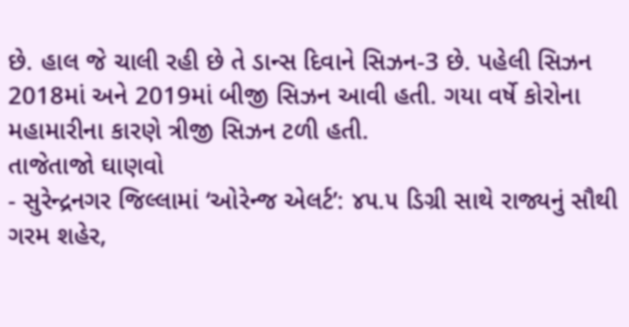છે. હાલ જે ચાલી રહી છે તે ડાન્સ દિવાને સિઝન-3 છે. પહેલી સિઝન 2018માં અને 2019માં બીજી સિઝન આવી હતી. ગયા વર્ષે કોરોના મહામારીના કારણે ત્રીજી સિઝન ટળી હતી.
તાજેતાજો ઘાણવો
- સુરેન્દ્રનગર જિલ્લામાં ‘ઓરેન્જ એલર્ટ’: ૪૫.૫ ડિગ્રી સાથે રાજ્યનું સૌથી ગરમ શહેર,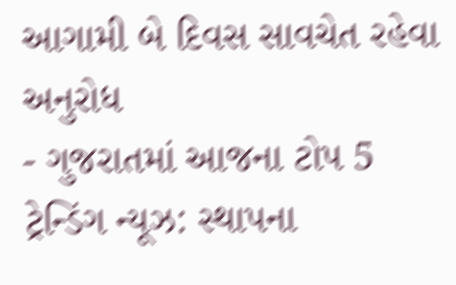આગામી બે દિવસ સાવચેત રહેવા અનુરોધ
- ગુજરાતમાં આજના ટોપ 5 ટ્રેન્ડિંગ ન્યૂઝ: સ્થાપના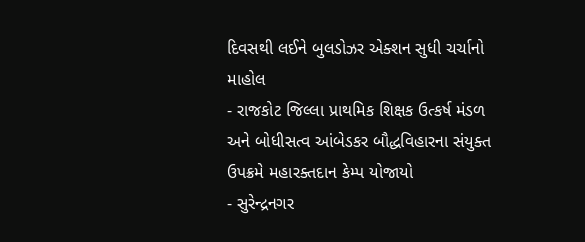દિવસથી લઈને બુલડોઝર એક્શન સુધી ચર્ચાનો માહોલ
- રાજકોટ જિલ્લા પ્રાથમિક શિક્ષક ઉત્કર્ષ મંડળ અને બોધીસત્વ આંબેડકર બૌદ્ધવિહારના સંયુક્ત ઉપક્રમે મહારક્તદાન કેમ્પ યોજાયો
- સુરેન્દ્રનગર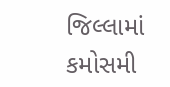જિલ્લામાં કમોસમી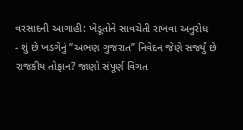વરસાદની આગાહી: ખેડૂતોને સાવચેતી રાખવા અનુરોધ
- શું છે ખડગેનું “અભણ ગુજરાત” નિવેદન જેણે સર્જ્યું છે રાજકીય તોફાન? જાણો સંપૂર્ણ વિગત